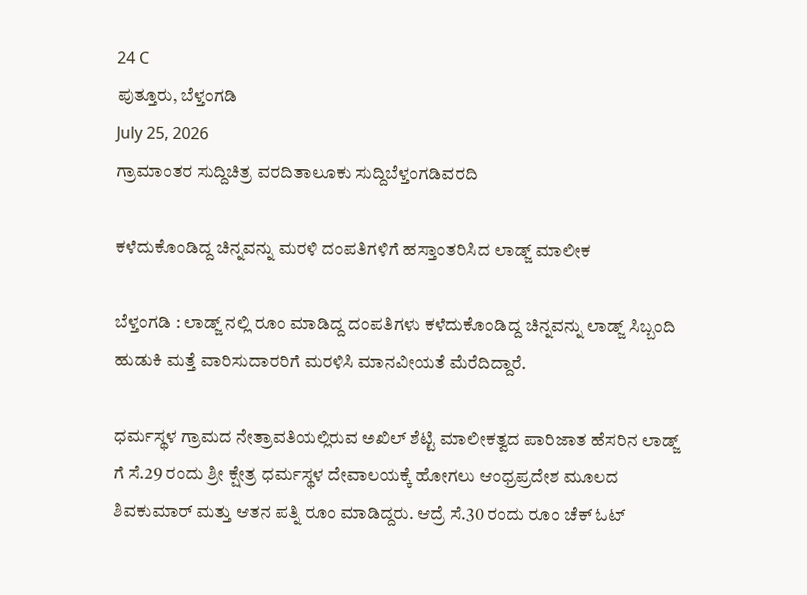24 C
ಪುತ್ತೂರು, ಬೆಳ್ತಂಗಡಿ
July 25, 2026
ಗ್ರಾಮಾಂತರ ಸುದ್ದಿಚಿತ್ರ ವರದಿತಾಲೂಕು ಸುದ್ದಿಬೆಳ್ತಂಗಡಿವರದಿ

ಕಳೆದುಕೊಂಡಿದ್ದ ಚಿನ್ನವನ್ನು ಮರಳಿ ದಂಪತಿಗಳಿಗೆ ಹಸ್ತಾಂತರಿಸಿದ ಲಾಡ್ಜ್ ಮಾಲೀಕ

ಬೆಳ್ತಂಗಡಿ : ಲಾಡ್ಜ್ ನಲ್ಲಿ ರೂಂ ಮಾಡಿದ್ದ ದಂಪತಿಗಳು ಕಳೆದುಕೊಂಡಿದ್ದ ಚಿನ್ನವನ್ನು ಲಾಡ್ಜ್ ಸಿಬ್ಬಂದಿ ಹುಡುಕಿ ಮತ್ತೆ ವಾರಿಸುದಾರರಿಗೆ ಮರಳಿಸಿ ಮಾನವೀಯತೆ ಮೆರೆದಿದ್ದಾರೆ.

ಧರ್ಮಸ್ಥಳ ಗ್ರಾಮದ ನೇತ್ರಾವತಿಯಲ್ಲಿರುವ ಅಖಿಲ್ ಶೆಟ್ಟಿ ಮಾಲೀಕತ್ವದ ಪಾರಿಜಾತ ಹೆಸರಿನ ಲಾಡ್ಜ್ ಗೆ ಸೆ.29 ರಂದು ಶ್ರೀ ಕ್ಷೇತ್ರ ಧರ್ಮಸ್ಥಳ ದೇವಾಲಯಕ್ಕೆ ಹೋಗಲು ಆಂಧ್ರಪ್ರದೇಶ ಮೂಲದ ಶಿವಕುಮಾರ್ ಮತ್ತು ಆತನ ಪತ್ನಿ ರೂಂ ಮಾಡಿದ್ದರು. ಆದ್ರೆ ಸೆ.30 ರಂದು ರೂಂ ಚೆಕ್ ಓಟ್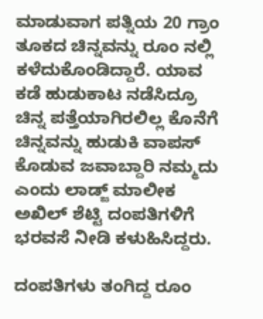ಮಾಡುವಾಗ ಪತ್ನಿಯ 20 ಗ್ರಾಂ ತೂಕದ ಚಿನ್ನವನ್ನು ರೂಂ ನಲ್ಲಿ ಕಳೆದುಕೊಂಡಿದ್ದಾರೆ. ಯಾವ ಕಡೆ ಹುಡುಕಾಟ ನಡೆಸಿದ್ರೂ ಚಿನ್ನ ಪತ್ತೆಯಾಗಿರಲಿಲ್ಲ ಕೊನೆಗೆ ಚಿನ್ನವನ್ನು ಹುಡುಕಿ ವಾಪಸ್ ಕೊಡುವ ಜವಾಬ್ದಾರಿ ನಮ್ಮದು ಎಂದು ಲಾಡ್ಜ್ ಮಾಲೀಕ ಅಖಿಲ್ ಶೆಟ್ಟಿ ದಂಪತಿಗಳಿಗೆ ಭರವಸೆ ನೀಡಿ ಕಳುಹಿಸಿದ್ದರು.

ದಂಪತಿಗಳು ತಂಗಿದ್ದ ರೂಂ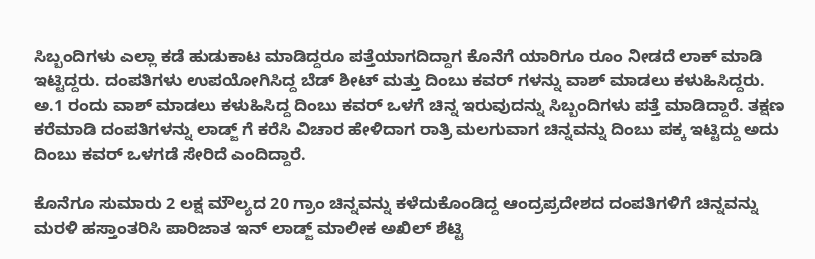ಸಿಬ್ಬಂದಿಗಳು ಎಲ್ಲಾ ಕಡೆ ಹುಡುಕಾಟ ಮಾಡಿದ್ದರೂ ಪತ್ತೆಯಾಗದಿದ್ದಾಗ ಕೊನೆಗೆ ಯಾರಿಗೂ ರೂಂ ನೀಡದೆ ಲಾಕ್ ಮಾಡಿ ಇಟ್ಟಿದ್ದರು. ದಂಪತಿಗಳು ಉಪಯೋಗಿಸಿದ್ದ ಬೆಡ್ ಶೀಟ್ ಮತ್ತು ದಿಂಬು ಕವರ್ ಗಳನ್ನು ವಾಶ್ ಮಾಡಲು ಕಳುಹಿಸಿದ್ದರು. ಅ.1 ರಂದು ವಾಶ್ ಮಾಡಲು ಕಳುಹಿಸಿದ್ದ ದಿಂಬು ಕವರ್ ಒಳಗೆ ಚಿನ್ನ ಇರುವುದನ್ನು ಸಿಬ್ಬಂದಿಗಳು ಪತ್ತೆ ಮಾಡಿದ್ದಾರೆ. ತಕ್ಷಣ ಕರೆಮಾಡಿ ದಂಪತಿಗಳನ್ನು ಲಾಡ್ಜ್ ಗೆ ಕರೆಸಿ ವಿಚಾರ ಹೇಳಿದಾಗ ರಾತ್ರಿ ಮಲಗುವಾಗ ಚಿನ್ನವನ್ನು ದಿಂಬು ಪಕ್ಕ ಇಟ್ಟಿದ್ದು ಅದು ದಿಂಬು ಕವರ್ ಒಳಗಡೆ ಸೇರಿದೆ ಎಂದಿದ್ದಾರೆ.

ಕೊನೆಗೂ ಸುಮಾರು 2 ಲಕ್ಷ ಮೌಲ್ಯದ 20 ಗ್ರಾಂ ಚಿನ್ನವನ್ನು ಕಳೆದುಕೊಂಡಿದ್ದ ಆಂದ್ರಪ್ರದೇಶದ ದಂಪತಿಗಳಿಗೆ ಚಿನ್ನವನ್ನು ಮರಳಿ ಹಸ್ತಾಂತರಿಸಿ ಪಾರಿಜಾತ ಇನ್ ಲಾಡ್ಜ್ ಮಾಲೀಕ ಅಖಿಲ್ ಶೆಟ್ಟಿ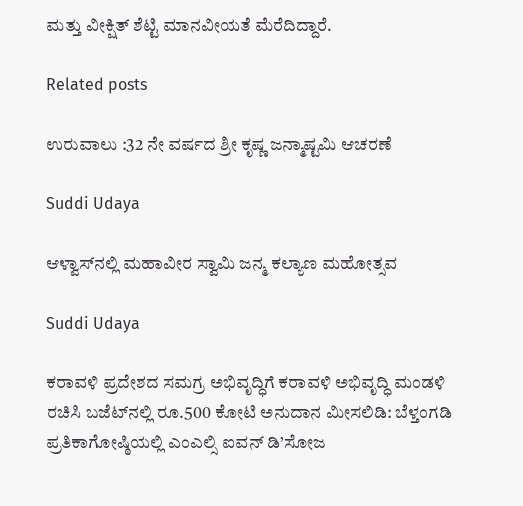ಮತ್ತು ವೀಕ್ಷಿತ್ ಶೆಟ್ಟಿ ಮಾನವೀಯತೆ ಮೆರೆದಿದ್ದಾರೆ.

Related posts

ಉರುವಾಲು :32 ನೇ‌ ವರ್ಷದ ಶ್ರೀ ಕೃಷ್ಣ ಜನ್ಮಾಷ್ಟಮಿ ಆಚರಣೆ

Suddi Udaya

ಆಳ್ವಾಸ್‌ನಲ್ಲಿ ಮಹಾವೀರ ಸ್ವಾಮಿ ಜನ್ಮ ಕಲ್ಯಾಣ ಮಹೋತ್ಸವ

Suddi Udaya

ಕರಾವಳಿ ಪ್ರದೇಶದ ಸಮಗ್ರ ಅಭಿವೃದ್ಧಿಗೆ ಕರಾವಳಿ ಅಭಿವೃದ್ಧಿ ಮಂಡಳಿ ರಚಿಸಿ ಬಜೆಟ್‌ನಲ್ಲಿ ರೂ.500 ಕೋಟಿ ಅನುದಾನ ಮೀಸಲಿಡಿ: ಬೆಳ್ತಂಗಡಿ ಪ್ರತಿಕಾಗೋಷ್ಠಿಯಲ್ಲಿ ಎಂಎಲ್ಸಿ ಐವನ್ ಡಿ’ಸೋಜ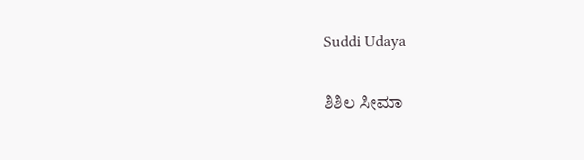Suddi Udaya

ಶಿಶಿಲ ಸೀಮಾ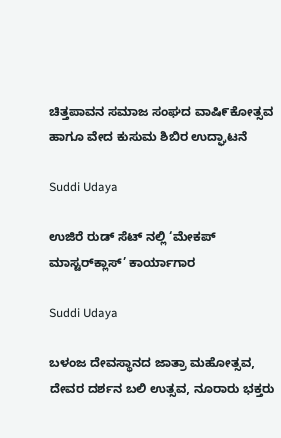ಚಿತ್ತಪಾವನ ಸಮಾಜ ಸಂಘದ ವಾಷಿ೯ಕೋತ್ಸವ ಹಾಗೂ ವೇದ ಕುಸುಮ ಶಿಬಿರ ಉದ್ಘಾಟನೆ

Suddi Udaya

ಉಜಿರೆ ರುಡ್ ಸೆಟ್ ನಲ್ಲಿ ‘ಮೇಕಪ್ ಮಾಸ್ಟರ್‌ಕ್ಲಾಸ್’ ಕಾರ್ಯಾಗಾರ

Suddi Udaya

ಬಳಂಜ ದೇವಸ್ಥಾನದ ಜಾತ್ರಾ ಮಹೋತ್ಸವ, ದೇವರ ದರ್ಶನ ಬಲಿ ಉತ್ಸವ, ನೂರಾರು ಭಕ್ತರು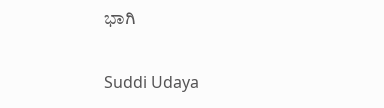ಭಾಗಿ

Suddi Udaya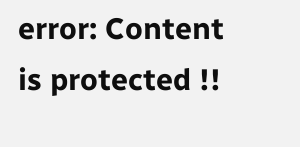error: Content is protected !!